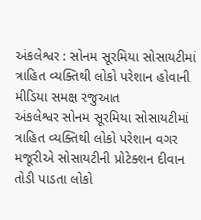અંકલેશ્વર : સોનમ સૂરમિયા સોસાયટીમાં ત્રાહિત વ્યક્તિથી લોકો પરેશાન હોવાની મીડિયા સમક્ષ રજુઆત
અંકલેશ્વર સોનમ સૂરમિયા સોસાયટીમાં ત્રાહિત વ્યક્તિથી લોકો પરેશાન વગર મજૂરીએ સોસાયટીની પ્રોટેક્શન દીવાન તોડી પાડતા લોકો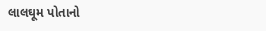લાલઘૂમ પોતાનો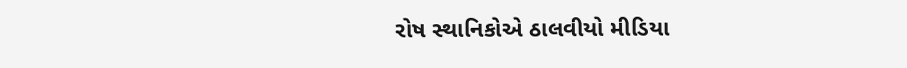રોષ સ્થાનિકોએ ઠાલવીયો મીડિયા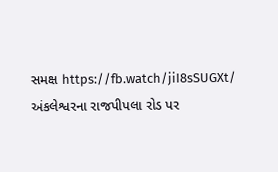સમક્ષ https://fb.watch/jiI8sSUGXt/ અંકલેશ્વરના રાજપીપલા રોડ પર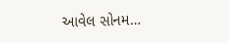આવેલ સોનમ…